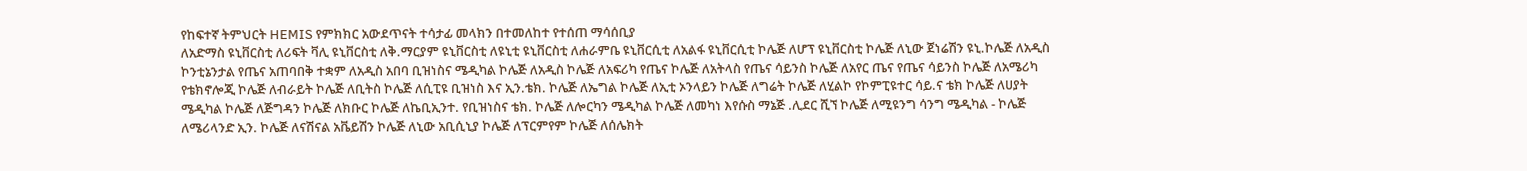የከፍተኛ ትምህርት HEMIS የምክክር አውደጥናት ተሳታፊ መላክን በተመለከተ የተሰጠ ማሳሰቢያ
ለአድማስ ዩኒቨርስቲ ለሪፍት ቫሊ ዩኒቨርስቲ ለቅ.ማርያም ዩኒቨርስቲ ለዩኒቲ ዩኒቨርስቲ ለሐራምቤ ዩኒቨርሲቲ ለአልፋ ዩኒቨርሲቲ ኮሌጅ ለሆፕ ዩኒቨርስቲ ኮሌጅ ለኒው ጀነሬሽን ዩኒ.ኮሌጅ ለአዲስ ኮንቲኔንታል የጤና አጠባበቅ ተቋም ለአዲስ አበባ ቢዝነስና ሜዲካል ኮሌጅ ለአዲስ ኮሌጅ ለአፍሪካ የጤና ኮሌጅ ለአትላስ የጤና ሳይንስ ኮሌጅ ለአየር ጤና የጤና ሳይንስ ኮሌጅ ለአሜሪካ የቴክኖሎጂ ኮሌጅ ለብራይት ኮሌጅ ለቢትስ ኮሌጅ ለሲፒዩ ቢዝነስ እና ኢን.ቴክ. ኮሌጅ ለኤግል ኮሌጅ ለኢቲ ኦንላይን ኮሌጅ ለግሬት ኮሌጅ ለሂልኮ የኮምፒዩተር ሳይ.ና ቴክ ኮሌጅ ለሀያት ሜዲካል ኮሌጅ ለጅግዳን ኮሌጅ ለክቡር ኮሌጅ ለኬቢኢንተ. የቢዝነስና ቴክ. ኮሌጅ ለሎርካን ሜዲካል ኮሌጅ ለመካነ እየሱስ ማኔጅ .ሊደር ሺኘ ኮሌጅ ለሚዩንግ ሳንግ ሜዲካል - ኮሌጅ ለሜሪላንድ ኢን. ኮሌጅ ለናሽናል አቬይሽን ኮሌጅ ለኒው አቢሲኒያ ኮሌጅ ለፕርምየም ኮሌጅ ለሰሌክት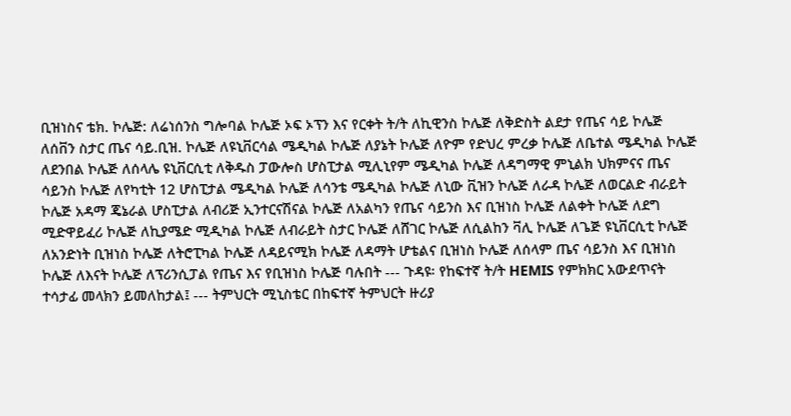ቢዝነስና ቴክ. ኮሌጅ: ለሬነሰንስ ግሎባል ኮሌጅ ኦፍ ኦፕን እና የርቀት ት/ት ለኪዊንስ ኮሌጅ ለቅድስት ልደታ የጤና ሳይ ኮሌጅ ለሰቨን ስታር ጤና ሳይ.ቢዝ. ኮሌጅ ለዩኒቨርሳል ሜዲካል ኮሌጅ ለያኔት ኮሌጅ ለዮም የድህረ ምረቃ ኮሌጅ ለቤተል ሜዲካል ኮሌጅ ለደንበል ኮሌጅ ለሰላሌ ዩኒቨርሲቲ ለቅዱስ ፓውሎስ ሆስፒታል ሚሊኒየም ሜዲካል ኮሌጅ ለዳግማዊ ምኒልክ ህክምናና ጤና ሳይንስ ኮሌጅ ለየካቲት 12 ሆስፒታል ሜዲካል ኮሌጅ ለሳንቴ ሜዲካል ኮሌጅ ለኒው ቪዝን ኮሌጅ ለራዳ ኮሌጅ ለወርልድ ብራይት ኮሌጅ አዳማ ጄኔራል ሆስፒታል ለብሪጅ ኢንተርናሽናል ኮሌጅ ለአልካን የጤና ሳይንስ እና ቢዝነስ ኮሌጅ ለልቀት ኮሌጅ ለደግ ሚድዋይፈሪ ኮሌጅ ለኪያሜድ ሚዲካል ኮሌጅ ለብራይት ስታር ኮሌጅ ለሸገር ኮሌጅ ለሲልከን ቫሊ ኮሌጅ ለጌጅ ዩኒቨርሲቲ ኮሌጅ ለአንድነት ቢዝነስ ኮሌጅ ለትሮፒካል ኮሌጅ ለዳይናሚክ ኮሌጅ ለዳማት ሆቴልና ቢዝነስ ኮሌጅ ለሰላም ጤና ሳይንስ እና ቢዝነስ ኮሌጅ ለእናት ኮሌጅ ለፕሪንሲፓል የጤና እና የቢዝነስ ኮሌጅ ባሉበት --- ጉዳዩ፡ የከፍተኛ ት/ት HEMIS የምክክር አውደጥናት ተሳታፊ መላክን ይመለከታል፤ --- ትምህርት ሚኒስቴር በከፍተኛ ትምህርት ዙሪያ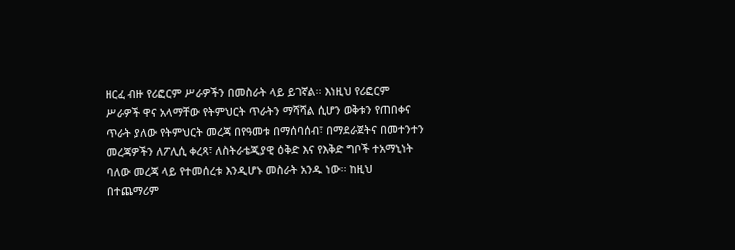ዘርፈ ብዙ የሪፎርም ሥራዎችን በመስራት ላይ ይገኛል፡፡ እነዚህ የሪፎርም ሥራዎች ዋና አላማቸው የትምህርት ጥራትን ማሻሻል ሲሆን ወቅቱን የጠበቀና ጥራት ያለው የትምህርት መረጃ በየዓመቱ በማሰባሰብ፣ በማደራጀትና በመተንተን መረጃዎችን ለፖሊሲ ቀረጻ፣ ለስትራቴጂያዊ ዕቅድ እና የእቅድ ግቦች ተአማኒነት ባለው መረጃ ላይ የተመሰረቱ እንዲሆኑ መስራት አንዱ ነው፡፡ ከዚህ በተጨማሪም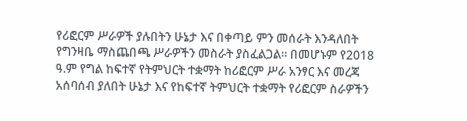የሪፎርም ሥራዎች ያሉበትን ሁኔታ እና በቀጣይ ምን መሰራት እንዳለበት የግንዛቤ ማስጨበጫ ሥራዎችን መስራት ያስፈልጋል፡፡ በመሆኑም የ2018 ዓ.ም የግል ከፍተኛ የትምህርት ተቋማት ከሪፎርም ሥራ አንፃር እና መረጃ አሰባሰብ ያለበት ሁኔታ እና የከፍተኛ ትምህርት ተቋማት የሪፎርም ስራዎችን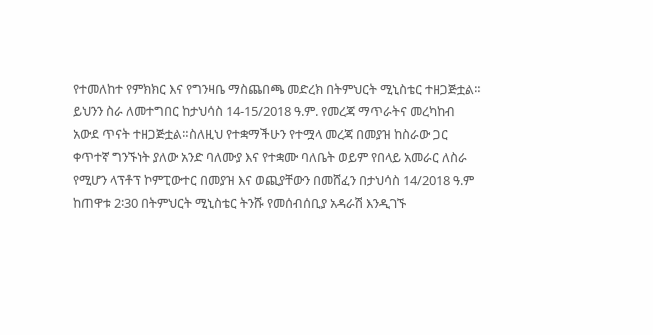የተመለከተ የምክክር እና የግንዛቤ ማስጨበጫ መድረክ በትምህርት ሚኒስቴር ተዘጋጅቷል። ይህንን ስራ ለመተግበር ከታህሳስ 14-15/2018 ዓ.ም. የመረጃ ማጥራትና መረካከብ አውደ ጥናት ተዘጋጅቷል።ስለዚህ የተቋማችሁን የተሟላ መረጃ በመያዝ ከስራው ጋር ቀጥተኛ ግንኙነት ያለው አንድ ባለሙያ እና የተቋሙ ባለቤት ወይም የበላይ አመራር ለስራ የሚሆን ላፕቶፕ ኮምፒውተር በመያዝ እና ወጪያቸውን በመሸፈን በታህሳስ 14/2018 ዓ.ም ከጠዋቱ 2፡30 በትምህርት ሚኒስቴር ትንሹ የመሰብሰቢያ አዳራሽ እንዲገኙ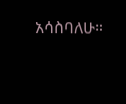አሳስባለሁ።